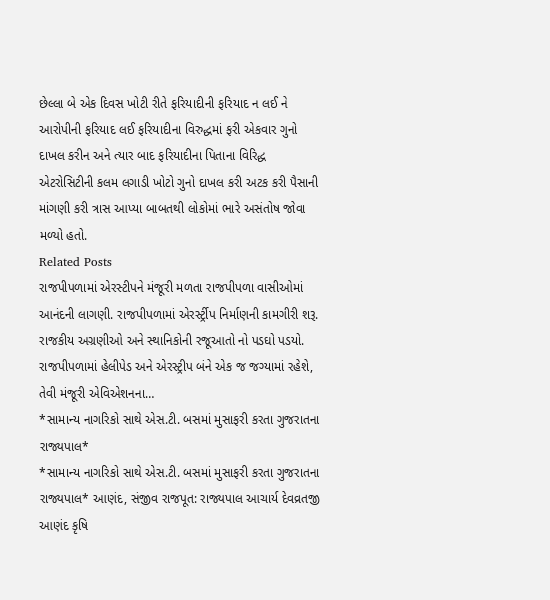છેલ્લા બે એક દિવસ ખોટી રીતે ફરિયાદીની ફરિયાદ ન લઈ ને આરોપીની ફરિયાદ લઈ ફરિયાદીના વિરુદ્ધમાં ફરી એકવાર ગુનો દાખલ કરીન અને ત્યાર બાદ ફરિયાદીના પિતાના વિરિદ્ધ એટરોસિટીની કલમ લગાડી ખોટો ગુનો દાખલ કરી અટક કરી પૈસાની માંગણી કરી ત્રાસ આપ્યા બાબતથી લોકોમાં ભારે અસંતોષ જોવા મળ્યો હતો.
Related Posts
રાજપીપળામાં એરસ્ટીપને મંજૂરી મળતા રાજપીપળા વાસીઓમાં આનંદની લાગણી. રાજપીપળામાં એરર્સ્ટ્રીપ નિર્માણની કામગીરી શરૂ.
રાજકીય અગ્રણીઓ અને સ્થાનિકોની રજૂઆતો નો પડઘો પડયો. રાજપીપળામાં હેલીપેડ અને એરસ્ટ્રીપ બંને એક જ જગ્યામાં રહેશે, તેવી મંજૂરી એવિએશનના…
*સામાન્ય નાગરિકો સાથે એસ.ટી. બસમાં મુસાફરી કરતા ગુજરાતના રાજ્યપાલ*
*સામાન્ય નાગરિકો સાથે એસ.ટી. બસમાં મુસાફરી કરતા ગુજરાતના રાજ્યપાલ* આણંદ, સંજીવ રાજપૂત: રાજ્યપાલ આચાર્ય દેવવ્રતજી આણંદ કૃષિ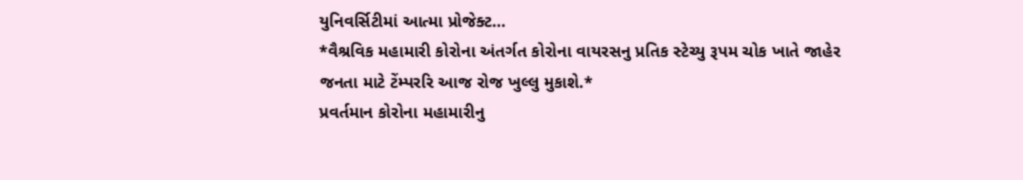યુનિવર્સિટીમાં આત્મા પ્રોજેક્ટ…
*વૈશ્રવિક મહામારી કોરોના અંતર્ગત કોરોના વાયરસનુ પ્રતિક સ્ટેચ્યુ રૂપમ ચોક ખાતે જાહેર જનતા માટે ટેંમ્પરરિ આજ રોજ ખુલ્લુ મુકાશે.*
પ્રવર્તમાન કોરોના મહામારીનુ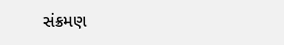સંક્રમણ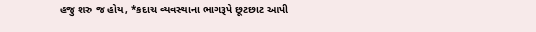હજુ શરુ જ હોય, *કદાચ વ્યવસ્થાના ભાગરૂપે છૂટછાટ આપી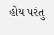હોય પરંતુ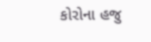કોરોના હજુ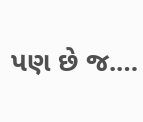પણ છે જ.…